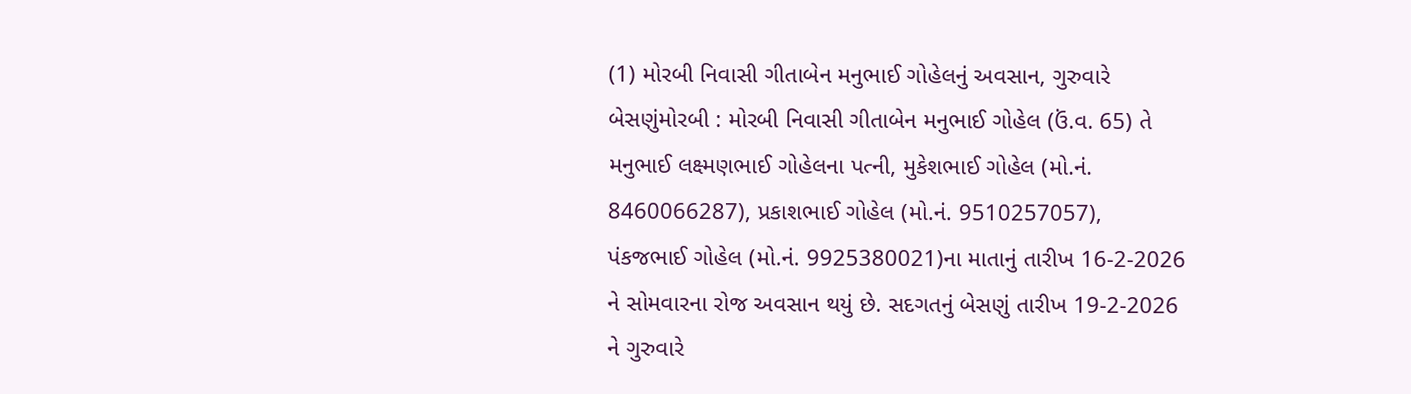(1) મોરબી નિવાસી ગીતાબેન મનુભાઈ ગોહેલનું અવસાન, ગુરુવારે બેસણુંમોરબી : મોરબી નિવાસી ગીતાબેન મનુભાઈ ગોહેલ (ઉં.વ. 65) તે મનુભાઈ લક્ષ્મણભાઈ ગોહેલના પત્ની, મુકેશભાઈ ગોહેલ (મો.નં. 8460066287), પ્રકાશભાઈ ગોહેલ (મો.નં. 9510257057), પંકજભાઈ ગોહેલ (મો.નં. 9925380021)ના માતાનું તારીખ 16-2-2026 ને સોમવારના રોજ અવસાન થયું છે. સદગતનું બેસણું તારીખ 19-2-2026 ને ગુરુવારે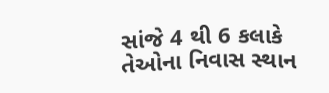સાંજે 4 થી 6 કલાકે તેઓના નિવાસ સ્થાન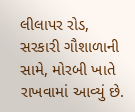લીલાપર રોડ, સરકારી ગૌશાળાની સામે, મોરબી ખાતે રાખવામાં આવ્યું છે.